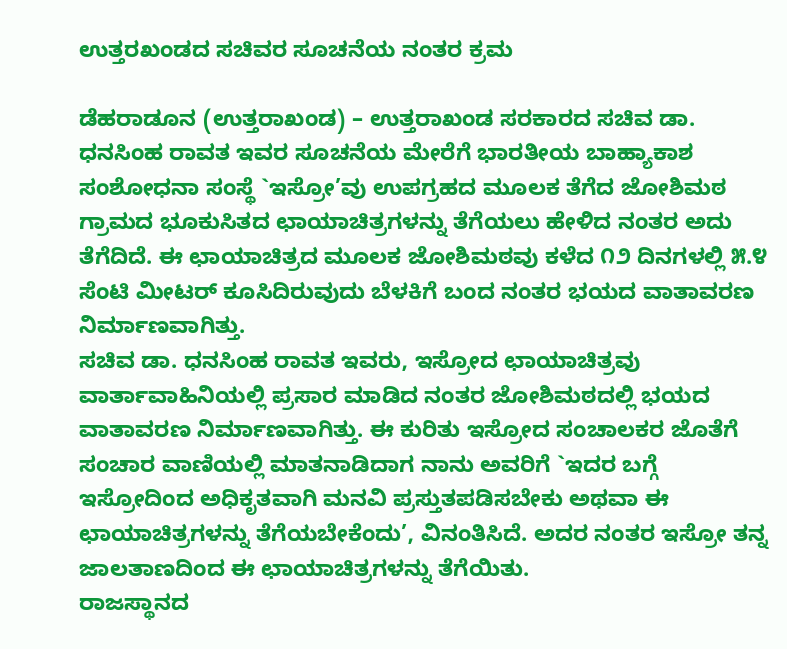ಉತ್ತರಖಂಡದ ಸಚಿವರ ಸೂಚನೆಯ ನಂತರ ಕ್ರಮ

ಡೆಹರಾಡೂನ (ಉತ್ತರಾಖಂಡ) – ಉತ್ತರಾಖಂಡ ಸರಕಾರದ ಸಚಿವ ಡಾ. ಧನಸಿಂಹ ರಾವತ ಇವರ ಸೂಚನೆಯ ಮೇರೆಗೆ ಭಾರತೀಯ ಬಾಹ್ಯಾಕಾಶ ಸಂಶೋಧನಾ ಸಂಸ್ಥೆ `ಇಸ್ರೋ’ವು ಉಪಗ್ರಹದ ಮೂಲಕ ತೆಗೆದ ಜೋಶಿಮಠ ಗ್ರಾಮದ ಭೂಕುಸಿತದ ಛಾಯಾಚಿತ್ರಗಳನ್ನು ತೆಗೆಯಲು ಹೇಳಿದ ನಂತರ ಅದು ತೆಗೆದಿದೆ. ಈ ಛಾಯಾಚಿತ್ರದ ಮೂಲಕ ಜೋಶಿಮಠವು ಕಳೆದ ೧೨ ದಿನಗಳಲ್ಲಿ ೫.೪ ಸೆಂಟಿ ಮೀಟರ್ ಕೂಸಿದಿರುವುದು ಬೆಳಕಿಗೆ ಬಂದ ನಂತರ ಭಯದ ವಾತಾವರಣ ನಿರ್ಮಾಣವಾಗಿತ್ತು.
ಸಚಿವ ಡಾ. ಧನಸಿಂಹ ರಾವತ ಇವರು, ಇಸ್ರೋದ ಛಾಯಾಚಿತ್ರವು ವಾರ್ತಾವಾಹಿನಿಯಲ್ಲಿ ಪ್ರಸಾರ ಮಾಡಿದ ನಂತರ ಜೋಶಿಮಠದಲ್ಲಿ ಭಯದ ವಾತಾವರಣ ನಿರ್ಮಾಣವಾಗಿತ್ತು. ಈ ಕುರಿತು ಇಸ್ರೋದ ಸಂಚಾಲಕರ ಜೊತೆಗೆ ಸಂಚಾರ ವಾಣಿಯಲ್ಲಿ ಮಾತನಾಡಿದಾಗ ನಾನು ಅವರಿಗೆ `ಇದರ ಬಗ್ಗೆ ಇಸ್ರೋದಿಂದ ಅಧಿಕೃತವಾಗಿ ಮನವಿ ಪ್ರಸ್ತುತಪಡಿಸಬೇಕು ಅಥವಾ ಈ ಛಾಯಾಚಿತ್ರಗಳನ್ನು ತೆಗೆಯಬೇಕೆಂದು’, ವಿನಂತಿಸಿದೆ. ಅದರ ನಂತರ ಇಸ್ರೋ ತನ್ನ ಜಾಲತಾಣದಿಂದ ಈ ಛಾಯಾಚಿತ್ರಗಳನ್ನು ತೆಗೆಯಿತು.
ರಾಜಸ್ಥಾನದ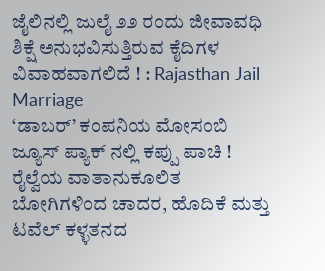ಜೈಲಿನಲ್ಲಿ ಜುಲೈ ೨೨ ರಂದು ಜೀವಾವಧಿ ಶಿಕ್ಷೆ ಅನುಭವಿಸುತ್ತಿರುವ ಕೈದಿಗಳ ವಿವಾಹವಾಗಲಿದೆ ! : Rajasthan Jail Marriage
‘ಡಾಬರ್’ ಕಂಪನಿಯ ಮೋಸಂಬಿ ಜ್ಯೂಸ್ ಪ್ಯಾಕ್ ನಲ್ಲಿ ಕಪ್ಪು ಪಾಚಿ !
ರೈಲ್ವೆಯ ವಾತಾನುಕೂಲಿತ ಬೋಗಿಗಳಿಂದ ಚಾದರ, ಹೊದಿಕೆ ಮತ್ತು ಟವೆಲ್ ಕಳ್ಳತನದ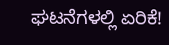ಘಟನೆಗಳಲ್ಲಿ ಏರಿಕೆ!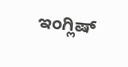ಇಂಗ್ಲಿಷ್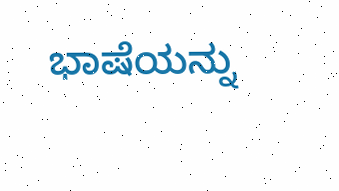ಭಾಷೆಯನ್ನು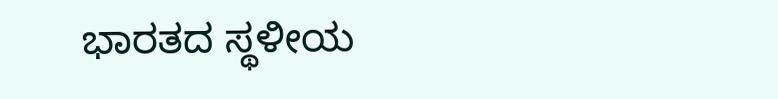ಭಾರತದ ಸ್ಥಳೀಯ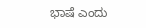ಭಾಷೆ ಎಂದು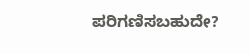ಪರಿಗಣಿಸಬಹುದೇ?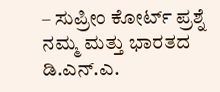– ಸುಪ್ರೀಂ ಕೋರ್ಟ್ ಪ್ರಶ್ನೆ
ನಮ್ಮ ಮತ್ತು ಭಾರತದ ಡಿ.ಎನ್.ಎ.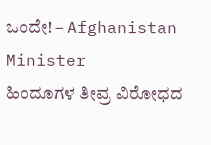ಒಂದೇ! – Afghanistan Minister
ಹಿಂದೂಗಳ ತೀವ್ರ ವಿರೋಧದ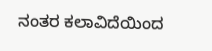ನಂತರ ಕಲಾವಿದೆಯಿಂದ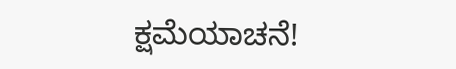ಕ್ಷಮೆಯಾಚನೆ!